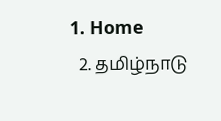1. Home
  2. தமிழ்நாடு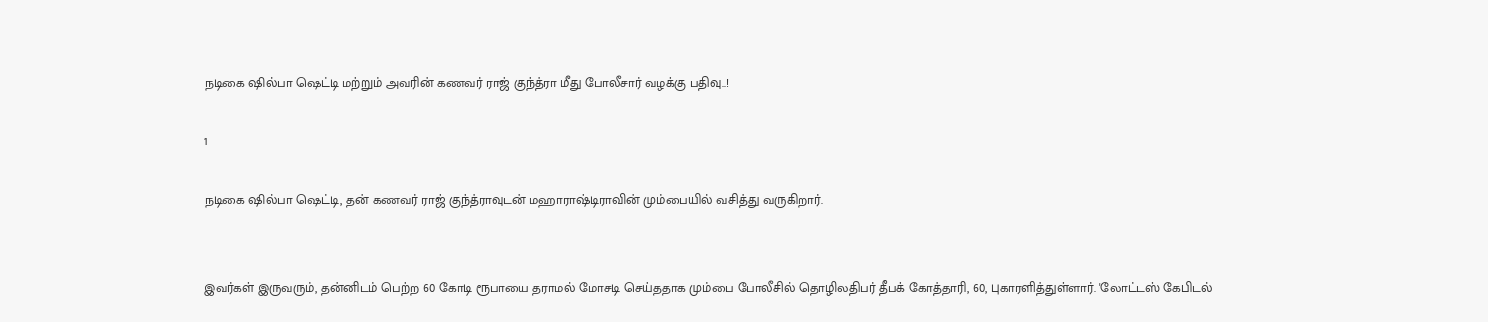நடிகை ஷில்பா ஷெட்டி மற்றும் அவரின் கணவர் ராஜ் குந்த்ரா மீது போலீசார் வழக்கு பதிவு..!

1

நடிகை ஷில்பா ஷெட்டி, தன் கணவர் ராஜ் குந்த்ராவுடன் மஹாராஷ்டிராவின் மும்பையில் வசித்து வருகிறார்.


இவர்கள் இருவரும், தன்னிடம் பெற்ற 60 கோடி ரூபாயை தராமல் மோசடி செய்ததாக மும்பை போலீசில் தொழிலதிபர் தீபக் கோத்தாரி, 60, புகாரளித்துள்ளார். 'லோட்டஸ் கேபிடல்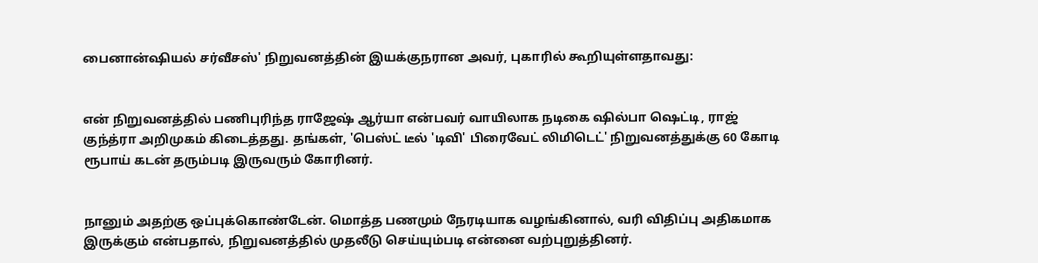பைனான்ஷியல் சர்வீசஸ்' நிறுவனத்தின் இயக்குநரான அவர், புகாரில் கூறியுள்ளதாவது:


என் நிறுவனத்தில் பணிபுரிந்த ராஜேஷ் ஆர்யா என்பவர் வாயிலாக நடிகை ஷில்பா ஷெட்டி, ராஜ் குந்த்ரா அறிமுகம் கிடைத்தது. தங்கள், 'பெஸ்ட் டீல் 'டிவி' பிரைவேட் லிமிடெட்' நிறுவனத்துக்கு 60 கோடி ரூபாய் கடன் தரும்படி இருவரும் கோரினர்.


நானும் அதற்கு ஒப்புக்கொண்டேன். மொத்த பணமும் நேரடியாக வழங்கினால், வரி விதிப்பு அதிகமாக இருக்கும் என்பதால், நிறுவனத்தில் முதலீடு செய்யும்படி என்னை வற்புறுத்தினர்.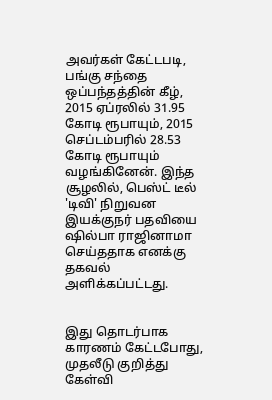அவர்கள் கேட்டபடி, பங்கு சந்தை ஒப்பந்தத்தின் கீழ், 2015 ஏப்ரலில் 31.95 கோடி ரூபாயும், 2015 செப்டம்பரில் 28.53 கோடி ரூபாயும் வழங்கினேன். இந்த சூழலில், பெஸ்ட் டீல் 'டிவி' நிறுவன இயக்குநர் பதவியை ஷில்பா ராஜினாமா செய்ததாக எனக்கு தகவல் அளிக்கப்பட்டது.


இது தொடர்பாக காரணம் கேட்டபோது, முதலீடு குறித்து கேள்வி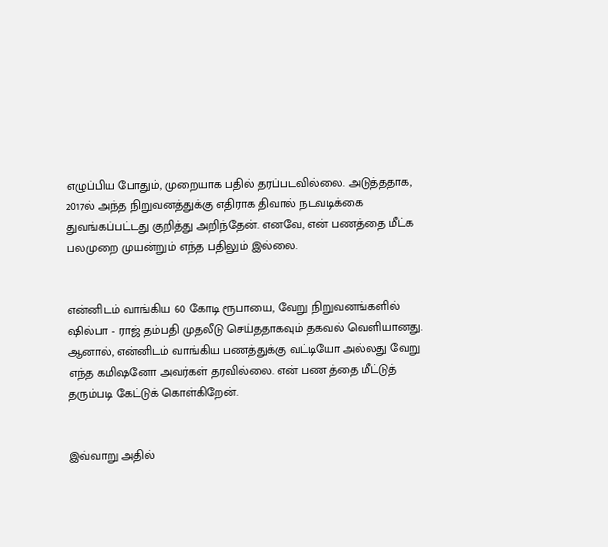எழுப்பிய போதும், முறையாக பதில் தரப்படவில்லை. அடுத்ததாக, 2017ல் அந்த நிறுவனத்துக்கு எதிராக திவால் நடவடிக்கை துவங்கப்பட்டது குறித்து அறிந்தேன். எனவே, என் பணத்தை மீட்க பலமுறை முயன்றும் எந்த பதிலும் இல்லை.


என்னிடம் வாங்கிய 60 கோடி ரூபாயை, வேறு நிறுவனங்களில் ஷில்பா - ராஜ் தம்பதி முதலீடு செய்ததாகவும் தகவல் வெளியானது. ஆனால், என்னிடம் வாங்கிய பணத்துக்கு வட்டியோ அல்லது வேறு எந்த கமிஷனோ அவர்கள் தரவில்லை. என் பண த்தை மீட்டுத் தரும்படி கேட்டுக் கொள்கிறேன்.


இவ்வாறு அதில்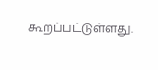கூறப்பட்டுள்ளது.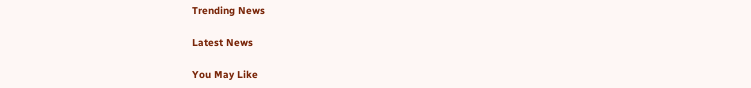Trending News

Latest News

You May Like